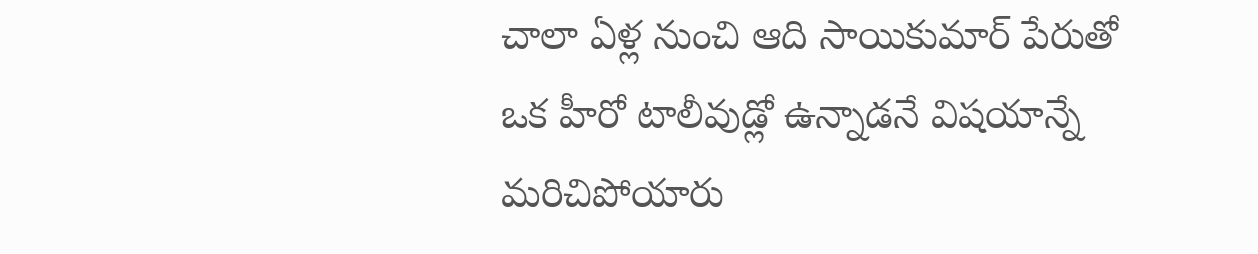చాలా ఏళ్ల నుంచి ఆది సాయికుమార్ పేరుతో ఒక హీరో టాలీవుడ్లో ఉన్నాడనే విషయాన్నే మరిచిపోయారు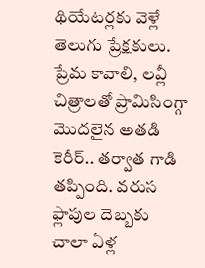థియేటర్లకు వెళ్లే తెలుగు ప్రేక్షకులు. ప్రేమ కావాలి, లవ్లీ చిత్రాలతో ప్రామిసింగ్గా మొదలైన అతడి కెరీర్.. తర్వాత గాడి తప్పింది. వరుస ఫ్లాపుల దెబ్బకు
చాలా ఏళ్ల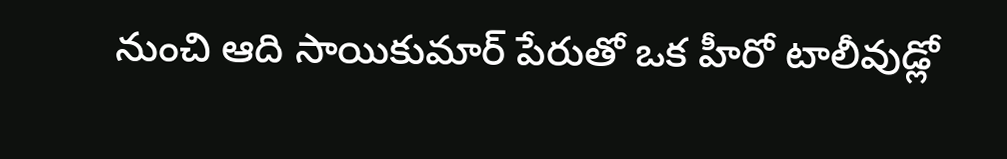నుంచి ఆది సాయికుమార్ పేరుతో ఒక హీరో టాలీవుడ్లో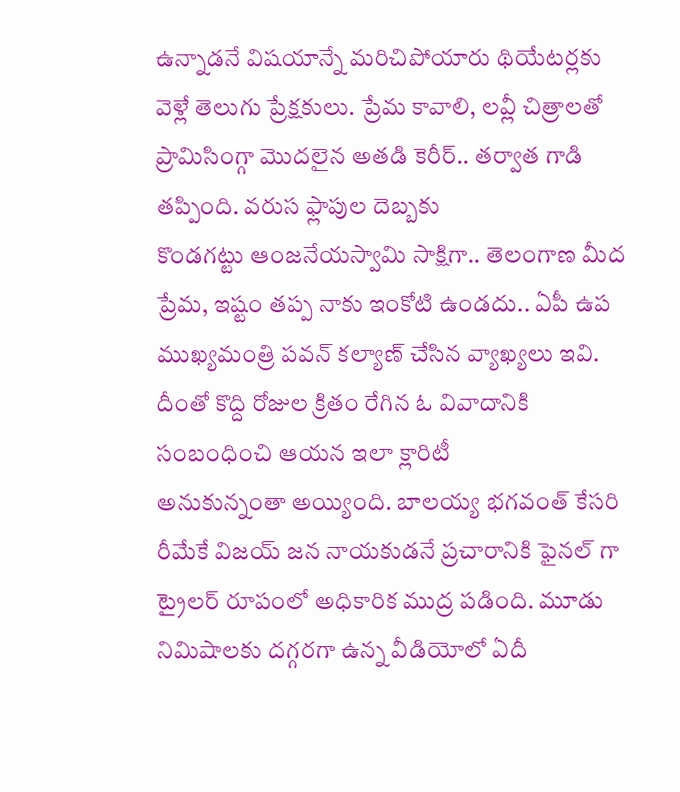ఉన్నాడనే విషయాన్నే మరిచిపోయారు థియేటర్లకు వెళ్లే తెలుగు ప్రేక్షకులు. ప్రేమ కావాలి, లవ్లీ చిత్రాలతో ప్రామిసింగ్గా మొదలైన అతడి కెరీర్.. తర్వాత గాడి తప్పింది. వరుస ఫ్లాపుల దెబ్బకు
కొండగట్టు ఆంజనేయస్వామి సాక్షిగా.. తెలంగాణ మీద ప్రేమ, ఇష్టం తప్ప నాకు ఇంకోటి ఉండదు.. ఏపీ ఉప ముఖ్యమంత్రి పవన్ కల్యాణ్ చేసిన వ్యాఖ్యలు ఇవి. దీంతో కొద్ది రోజుల క్రితం రేగిన ఓ వివాదానికి సంబంధించి ఆయన ఇలా క్లారిటీ
అనుకున్నంతా అయ్యింది. బాలయ్య భగవంత్ కేసరి రీమేకే విజయ్ జన నాయకుడనే ప్రచారానికి ఫైనల్ గా ట్రైలర్ రూపంలో అధికారిక ముద్ర పడింది. మూడు నిమిషాలకు దగ్గరగా ఉన్న వీడియోలో ఏదీ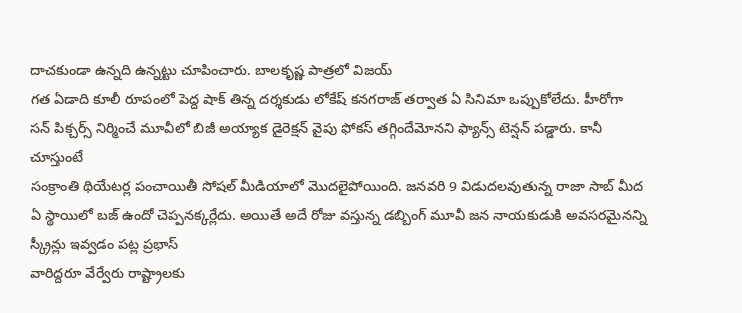దాచకుండా ఉన్నది ఉన్నట్టు చూపించారు. బాలకృష్ణ పాత్రలో విజయ్
గత ఏడాది కూలీ రూపంలో పెద్ద షాక్ తిన్న దర్శకుడు లోకేష్ కనగరాజ్ తర్వాత ఏ సినిమా ఒప్పుకోలేదు. హీరోగా సన్ పిక్చర్స్ నిర్మించే మూవీలో బిజీ అయ్యాక డైరెక్షన్ వైపు ఫోకస్ తగ్గిందేమోనని ఫ్యాన్స్ టెన్షన్ పడ్డారు. కానీ చూస్తుంటే
సంక్రాంతి థియేటర్ల పంచాయితీ సోషల్ మీడియాలో మొదలైపోయింది. జనవరి 9 విడుదలవుతున్న రాజా సాబ్ మీద ఏ స్థాయిలో బజ్ ఉందో చెప్పనక్కర్లేదు. అయితే అదే రోజు వస్తున్న డబ్బింగ్ మూవీ జన నాయకుడుకి అవసరమైనన్ని స్క్రీన్లు ఇవ్వడం పట్ల ప్రభాస్
వారిద్దరూ వేర్వేరు రాష్ట్రాలకు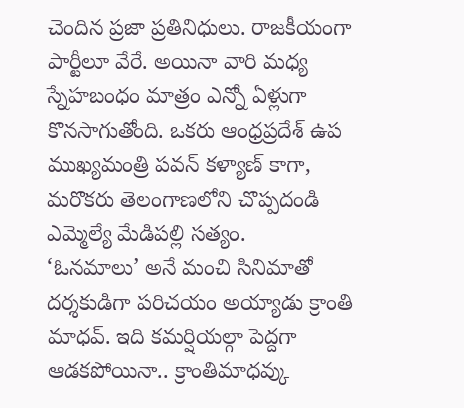చెందిన ప్రజా ప్రతినిధులు. రాజకీయంగా పార్టీలూ వేరే. అయినా వారి మధ్య స్నేహబంధం మాత్రం ఎన్నో ఏళ్లుగా కొనసాగుతోంది. ఒకరు ఆంధ్రప్రదేశ్ ఉప ముఖ్యమంత్రి పవన్ కళ్యాణ్ కాగా, మరొకరు తెలంగాణలోని చొప్పదండి ఎమ్మెల్యే మేడిపల్లి సత్యం.
‘ఓనమాలు’ అనే మంచి సినిమాతో దర్శకుడిగా పరిచయం అయ్యాడు క్రాంతి మాధవ్. ఇది కమర్షియల్గా పెద్దగా ఆడకపోయినా.. క్రాంతిమాధవ్కు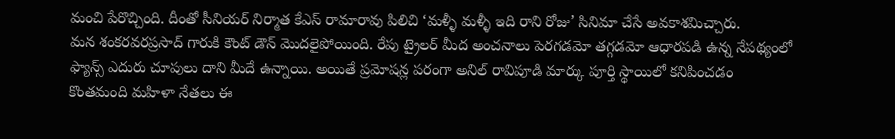మంచి పేరొచ్చింది. దీంతో సీనియర్ నిర్మాత కేఎస్ రామారావు పిలిచి ‘మళ్ళీ మళ్ళీ ఇది రాని రోజు’ సినిమా చేసే అవకాశమిచ్చారు.
మన శంకరవరప్రసాద్ గారుకి కౌంట్ డౌన్ మొదలైపోయింది. రేపు ట్రైలర్ మీద అంచనాలు పెరగడమో తగ్గడమో ఆధారపడి ఉన్న నేపథ్యంలో ఫ్యాన్స్ ఎదురు చూపులు దాని మీదే ఉన్నాయి. అయితే ప్రమోషన్ల పరంగా అనిల్ రావిపూడి మార్కు పూర్తి స్థాయిలో కనిపించడం
కొంతమంది మహిళా నేతలు ఈ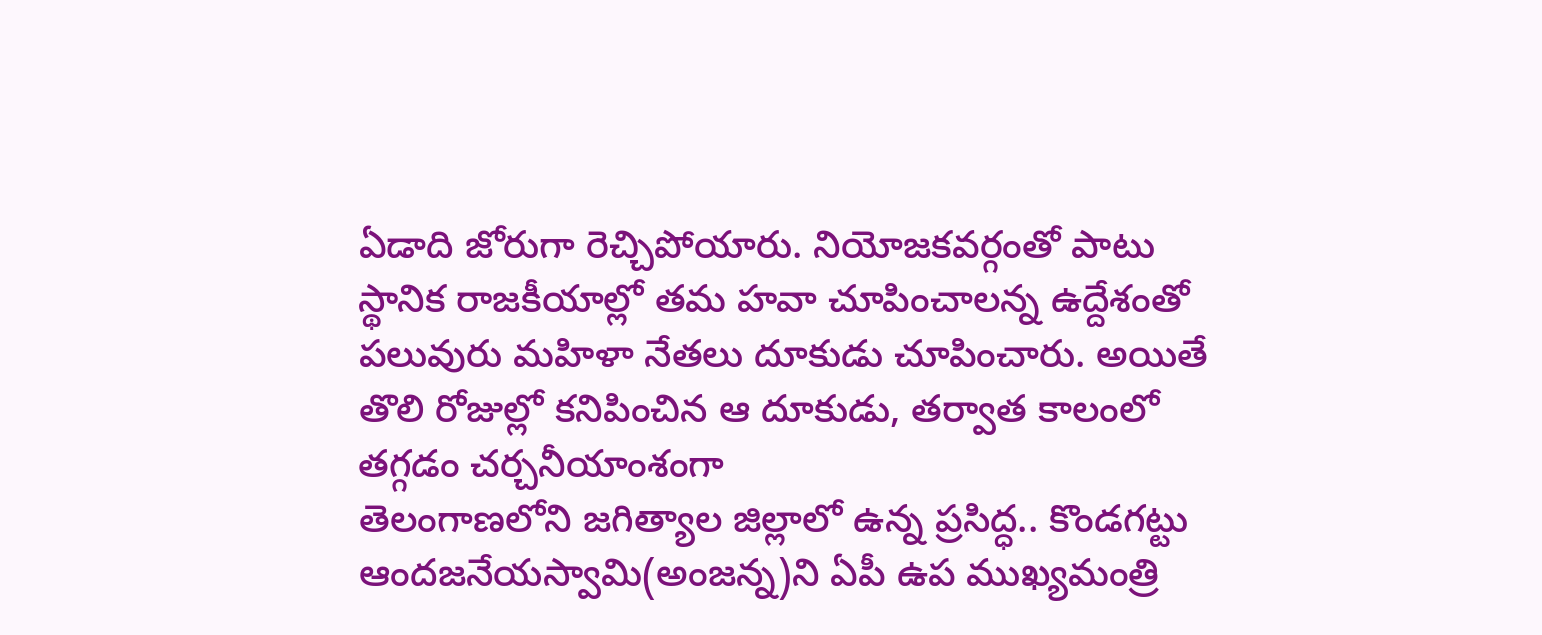ఏడాది జోరుగా రెచ్చిపోయారు. నియోజకవర్గంతో పాటు స్థానిక రాజకీయాల్లో తమ హవా చూపించాలన్న ఉద్దేశంతో పలువురు మహిళా నేతలు దూకుడు చూపించారు. అయితే తొలి రోజుల్లో కనిపించిన ఆ దూకుడు, తర్వాత కాలంలో తగ్గడం చర్చనీయాంశంగా
తెలంగాణలోని జగిత్యాల జిల్లాలో ఉన్న ప్రసిద్ధ.. కొండగట్టు ఆందజనేయస్వామి(అంజన్న)ని ఏపీ ఉప ముఖ్యమంత్రి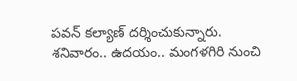పవన్ కల్యాణ్ దర్శించుకున్నారు. శనివారం.. ఉదయం.. మంగళగిరి నుంచి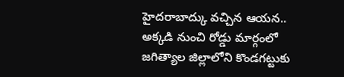హైదరాబాద్కు వచ్చిన ఆయన.. అక్కడి నుంచి రోడ్డు మార్గంలో జగిత్యాల జిల్లాలోని కొండగట్టుకు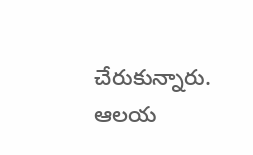చేరుకున్నారు. ఆలయ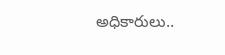అధికారులు..